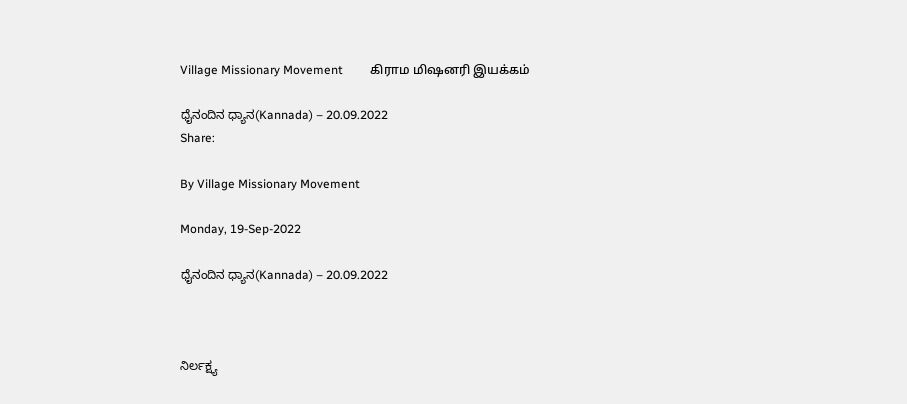Village Missionary Movement         கிராம மிஷனரி இயக்கம்

ಧೈನಂದಿನ ಧ್ಯಾನ(Kannada) – 20.09.2022
Share:

By Village Missionary Movement

Monday, 19-Sep-2022

ಧೈನಂದಿನ ಧ್ಯಾನ(Kannada) – 20.09.2022



ನಿರ್ಲಕ್ಷ್ಯ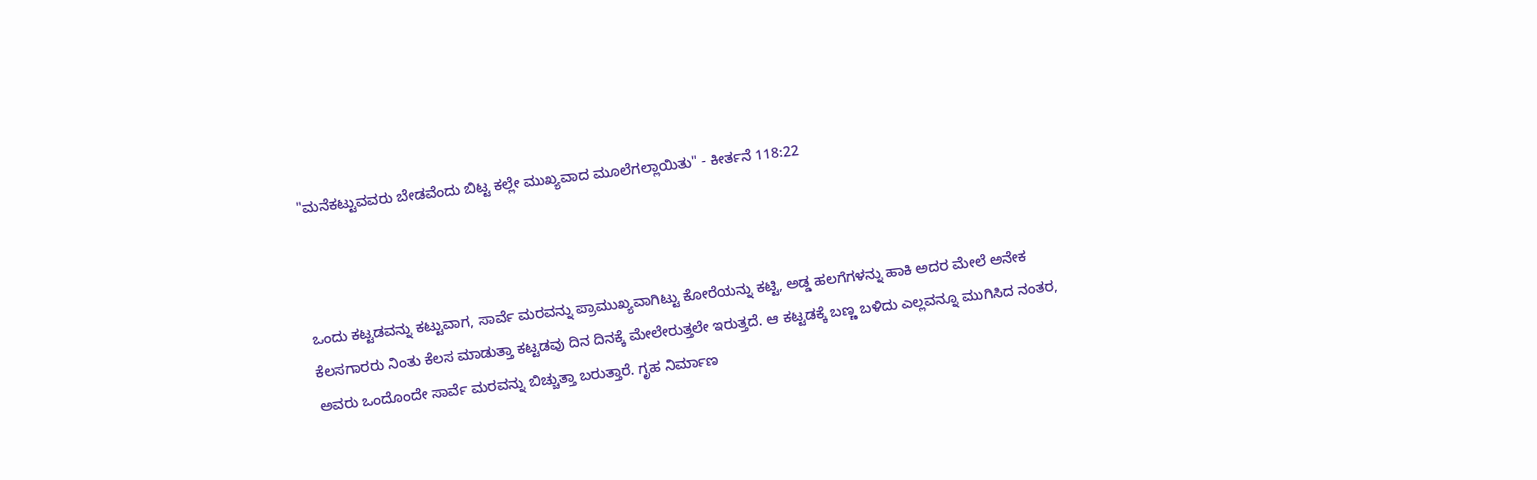"ಮನೆಕಟ್ಟುವವರು ಬೇಡವೆಂದು ಬಿಟ್ಟ ಕಲ್ಲೇ ಮುಖ್ಯವಾದ ಮೂಲೆಗಲ್ಲಾಯಿತು" - ಕೀರ್ತನೆ 118:22



ಒಂದು ಕಟ್ಟಡವನ್ನು ಕಟ್ಟುವಾಗ, ಸಾರ್ವೆ ಮರವನ್ನು ಪ್ರಾಮುಖ್ಯವಾಗಿಟ್ಟು ಕೋರೆಯನ್ನು ಕಟ್ಟಿ, ಅಡ್ಡ ಹಲಗೆಗಳನ್ನು ಹಾಕಿ ಅದರ ಮೇಲೆ ಅನೇಕ ಕೆಲಸಗಾರರು ನಿಂತು ಕೆಲಸ ಮಾಡುತ್ತಾ ಕಟ್ಟಡವು ದಿನ ದಿನಕ್ಕೆ ಮೇಲೇರುತ್ತಲೇ ಇರುತ್ತದೆ. ಆ ಕಟ್ಟಡಕ್ಕೆ ಬಣ್ಣ ಬಳಿದು ಎಲ್ಲವನ್ನೂ ಮುಗಿಸಿದ ನಂತರ, ಅವರು ಒಂದೊಂದೇ ಸಾರ್ವೆ ಮರವನ್ನು ಬಿಚ್ಚುತ್ತಾ ಬರುತ್ತಾರೆ. ಗೃಹ ನಿರ್ಮಾಣ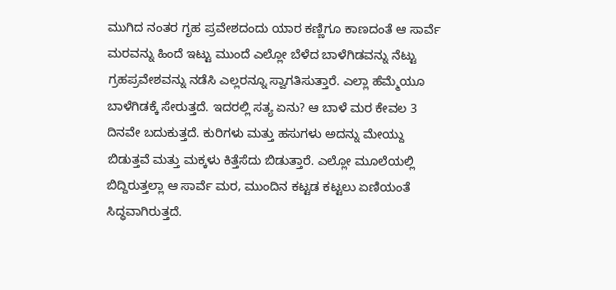ಮುಗಿದ ನಂತರ ಗೃಹ ಪ್ರವೇಶದಂದು ಯಾರ ಕಣ್ಣಿಗೂ ಕಾಣದಂತೆ ಆ ಸಾರ್ವೆ ಮರವನ್ನು ಹಿಂದೆ ಇಟ್ಟು ಮುಂದೆ ಎಲ್ಲೋ ಬೆಳೆದ ಬಾಳೆಗಿಡವನ್ನು ನೆಟ್ಟು ಗ್ರಹಪ್ರವೇಶವನ್ನು ನಡೆಸಿ ಎಲ್ಲರನ್ನೂ ಸ್ವಾಗತಿಸುತ್ತಾರೆ. ಎಲ್ಲಾ ಹೆಮ್ಮೆಯೂ ಬಾಳೆಗಿಡಕ್ಕೆ ಸೇರುತ್ತದೆ. ಇದರಲ್ಲಿ ಸತ್ಯ ಏನು? ಆ ಬಾಳೆ ಮರ ಕೇವಲ 3 ದಿನವೇ ಬದುಕುತ್ತದೆ. ಕುರಿಗಳು ಮತ್ತು ಹಸುಗಳು ಅದನ್ನು ಮೇಯ್ದು ಬಿಡುತ್ತವೆ ಮತ್ತು ಮಕ್ಕಳು ಕಿತ್ತೆಸೆದು ಬಿಡುತ್ತಾರೆ. ಎಲ್ಲೋ ಮೂಲೆಯಲ್ಲಿ ಬಿದ್ದಿರುತ್ತಲ್ಲಾ ಆ ಸಾರ್ವೆ ಮರ, ಮುಂದಿನ ಕಟ್ಟಡ ಕಟ್ಟಲು ಏಣಿಯಂತೆ ಸಿದ್ಧವಾಗಿರುತ್ತದೆ.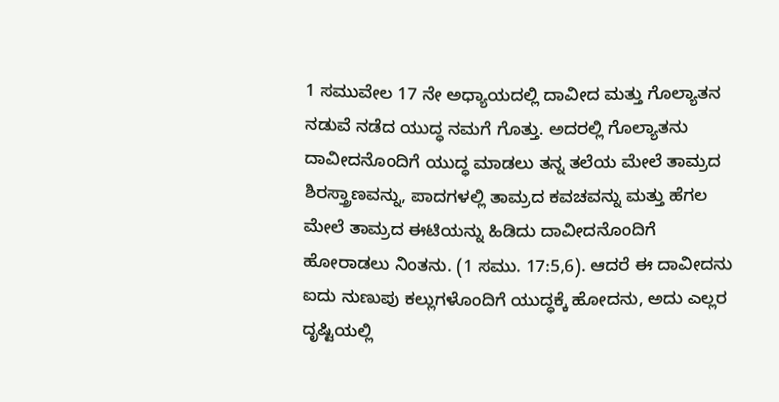1 ಸಮುವೇಲ 17 ನೇ ಅಧ್ಯಾಯದಲ್ಲಿ ದಾವೀದ ಮತ್ತು ಗೊಲ್ಯಾತನ ನಡುವೆ ನಡೆದ ಯುದ್ಧ ನಮಗೆ ಗೊತ್ತು. ಅದರಲ್ಲಿ ಗೊಲ್ಯಾತನು ದಾವೀದನೊಂದಿಗೆ ಯುದ್ಧ ಮಾಡಲು ತನ್ನ ತಲೆಯ ಮೇಲೆ ತಾಮ್ರದ ಶಿರಸ್ತ್ರಾಣವನ್ನು, ಪಾದಗಳಲ್ಲಿ ತಾಮ್ರದ ಕವಚವನ್ನು ಮತ್ತು ಹೆಗಲ ಮೇಲೆ ತಾಮ್ರದ ಈಟಿಯನ್ನು ಹಿಡಿದು ದಾವೀದನೊಂದಿಗೆ ಹೋರಾಡಲು ನಿಂತನು. (1 ಸಮು. 17:5,6). ಆದರೆ ಈ ದಾವೀದನು ಐದು ನುಣುಪು ಕಲ್ಲುಗಳೊಂದಿಗೆ ಯುದ್ಧಕ್ಕೆ ಹೋದನು, ಅದು ಎಲ್ಲರ ದೃಷ್ಟಿಯಲ್ಲಿ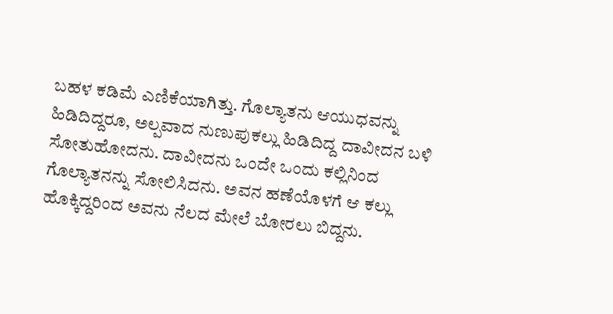ಬಹಳ ಕಡಿಮೆ ಎಣಿಕೆಯಾಗಿತ್ತು. ಗೊಲ್ಯಾತನು ಆಯುಧವನ್ನು ಹಿಡಿದಿದ್ದರೂ, ಅಲ್ಪವಾದ ನುಣುಪುಕಲ್ಲು ಹಿಡಿದಿದ್ದ ದಾವೀದನ ಬಳಿ ಸೋತುಹೋದನು. ದಾವೀದನು ಒಂದೇ ಒಂದು ಕಲ್ಲಿನಿಂದ ಗೊಲ್ಯಾತನನ್ನು ಸೋಲಿಸಿದನು. ಅವನ ಹಣೆಯೊಳಗೆ ಆ ಕಲ್ಲು ಹೊಕ್ಕಿದ್ದರಿಂದ ಅವನು ನೆಲದ ಮೇಲೆ ಬೋರಲು ಬಿದ್ದನು.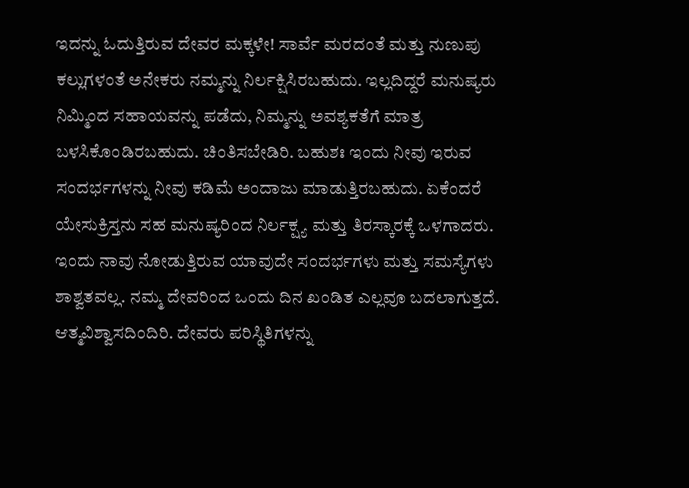ಇದನ್ನು ಓದುತ್ತಿರುವ ದೇವರ ಮಕ್ಕಳೇ! ಸಾರ್ವೆ ಮರದಂತೆ ಮತ್ತು ನುಣುಪು ಕಲ್ಲುಗಳಂತೆ ಅನೇಕರು ನಮ್ಮನ್ನು ನಿರ್ಲಕ್ಷಿಸಿರಬಹುದು. ಇಲ್ಲದಿದ್ದರೆ ಮನುಷ್ಯರು ನಿಮ್ಮಿಂದ ಸಹಾಯವನ್ನು ಪಡೆದು, ನಿಮ್ಮನ್ನು ಅವಶ್ಯಕತೆಗೆ ಮಾತ್ರ ಬಳಸಿಕೊಂಡಿರಬಹುದು. ಚಿಂತಿಸಬೇಡಿರಿ. ಬಹುಶಃ ಇಂದು ನೀವು ಇರುವ ಸಂದರ್ಭಗಳನ್ನು ನೀವು ಕಡಿಮೆ ಅಂದಾಜು ಮಾಡುತ್ತಿರಬಹುದು. ಏಕೆಂದರೆ ಯೇಸುಕ್ರಿಸ್ತನು ಸಹ ಮನುಷ್ಯರಿಂದ ನಿರ್ಲಕ್ಷ್ಯ ಮತ್ತು ತಿರಸ್ಕಾರಕ್ಕೆ ಒಳಗಾದರು. ಇಂದು ನಾವು ನೋಡುತ್ತಿರುವ ಯಾವುದೇ ಸಂದರ್ಭಗಳು ಮತ್ತು ಸಮಸ್ಯೆಗಳು ಶಾಶ್ವತವಲ್ಲ. ನಮ್ಮ ದೇವರಿಂದ ಒಂದು ದಿನ ಖಂಡಿತ ಎಲ್ಲವೂ ಬದಲಾಗುತ್ತದೆ. ಆತ್ಮವಿಶ್ವಾಸದಿಂದಿರಿ. ದೇವರು ಪರಿಸ್ಥಿತಿಗಳನ್ನು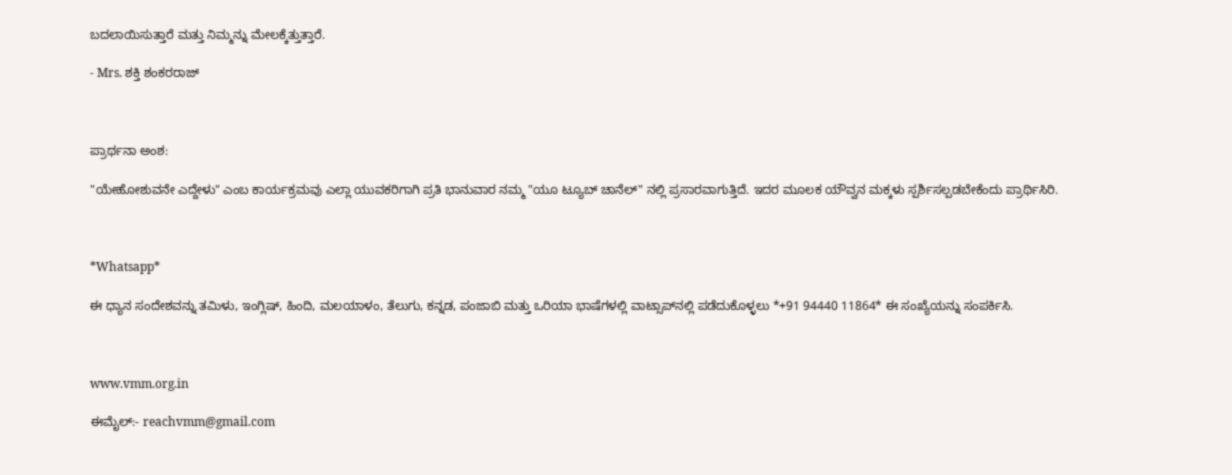ಬದಲಾಯಿಸುತ್ತಾರೆ ಮತ್ತು ನಿಮ್ಮನ್ನು ಮೇಲಕ್ಕೆತ್ತುತ್ತಾರೆ.

- Mrs. ಶಕ್ತಿ ಶಂಕರರಾಜ್



ಪ್ರಾರ್ಥನಾ ಅಂಶ:

"ಯೇಹೋಶುವನೇ ಎದ್ದೇಳು" ಎಂಬ ಕಾರ್ಯಕ್ರಮವು ಎಲ್ಲಾ ಯುವಕರಿಗಾಗಿ ಪ್ರತಿ ಭಾನುವಾರ ನಮ್ಮ "ಯೂ ಟ್ಯೂಬ್ ಚಾನೆಲ್" ನಲ್ಲಿ ಪ್ರಸಾರವಾಗುತ್ತಿದೆ. ಇದರ ಮೂಲಕ ಯೌವ್ವನ ಮಕ್ಕಳು ಸ್ಪರ್ಶಿಸಲ್ಪಡಬೇಕೆಂದು ಪ್ರಾರ್ಥಿಸಿರಿ.



*Whatsapp*

ಈ ಧ್ಯಾನ ಸಂದೇಶವನ್ನು ತಮಿಳು, ಇಂಗ್ಲಿಷ್, ಹಿಂದಿ, ಮಲಯಾಳಂ, ತೆಲುಗು, ಕನ್ನಡ, ಪಂಜಾಬಿ ಮತ್ತು ಒರಿಯಾ ಭಾಷೆಗಳಲ್ಲಿ ವಾಟ್ಸಾಪ್‌ನಲ್ಲಿ ಪಡೆದುಕೊಳ್ಳಲು *+91 94440 11864* ಈ ಸಂಖ್ಯೆಯನ್ನು ಸಂಪರ್ಕಿಸಿ.



www.vmm.org.in

ಈಮೈಲ್:- reachvmm@gmail.com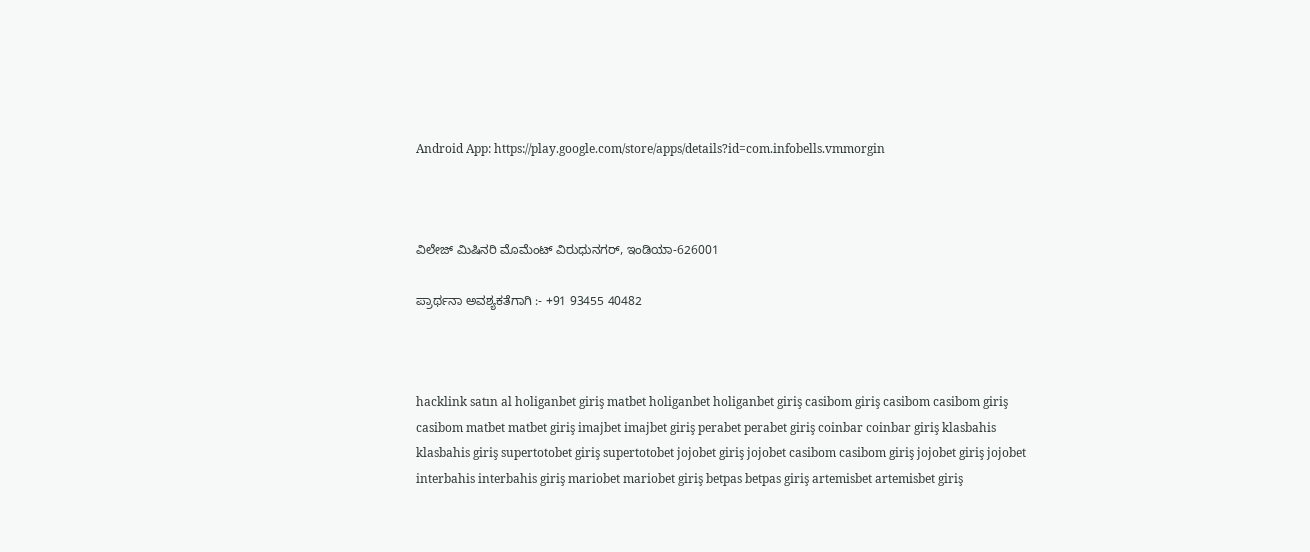Android App: https://play.google.com/store/apps/details?id=com.infobells.vmmorgin



ವಿಲೇಜ್ ಮಿಷಿನರಿ ಮೊಮೆಂಟ್ ವಿರುಧುನಗರ್, ಇಂಡಿಯಾ-626001

ಪ್ರಾರ್ಥನಾ ಅವಶ್ಯಕತೆಗಾಗಿ :- +91 93455 40482



hacklink satın al holiganbet giriş matbet holiganbet holiganbet giriş casibom giriş casibom casibom giriş casibom matbet matbet giriş imajbet imajbet giriş perabet perabet giriş coinbar coinbar giriş klasbahis klasbahis giriş supertotobet giriş supertotobet jojobet giriş jojobet casibom casibom giriş jojobet giriş jojobet interbahis interbahis giriş mariobet mariobet giriş betpas betpas giriş artemisbet artemisbet giriş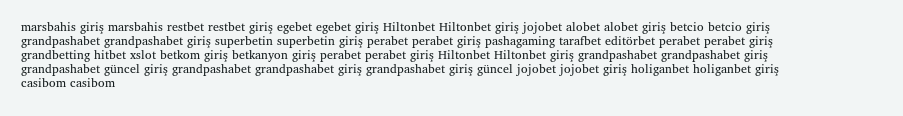marsbahis giriş marsbahis restbet restbet giriş egebet egebet giriş Hiltonbet Hiltonbet giriş jojobet alobet alobet giriş betcio betcio giriş grandpashabet grandpashabet giriş superbetin superbetin giriş perabet perabet giriş pashagaming tarafbet editörbet perabet perabet giriş grandbetting hitbet xslot betkom giriş betkanyon giriş perabet perabet giriş Hiltonbet Hiltonbet giriş grandpashabet grandpashabet giriş grandpashabet güncel giriş grandpashabet grandpashabet giriş grandpashabet giriş güncel jojobet jojobet giriş holiganbet holiganbet giriş casibom casibom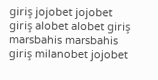giriş jojobet jojobet giriş alobet alobet giriş marsbahis marsbahis giriş milanobet jojobet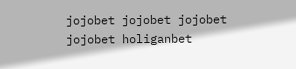jojobet jojobet jojobet jojobet holiganbet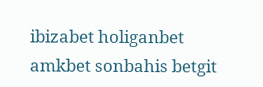ibizabet holiganbet amkbet sonbahis betgit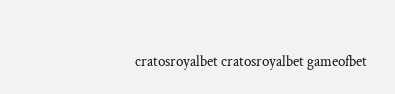cratosroyalbet cratosroyalbet gameofbet